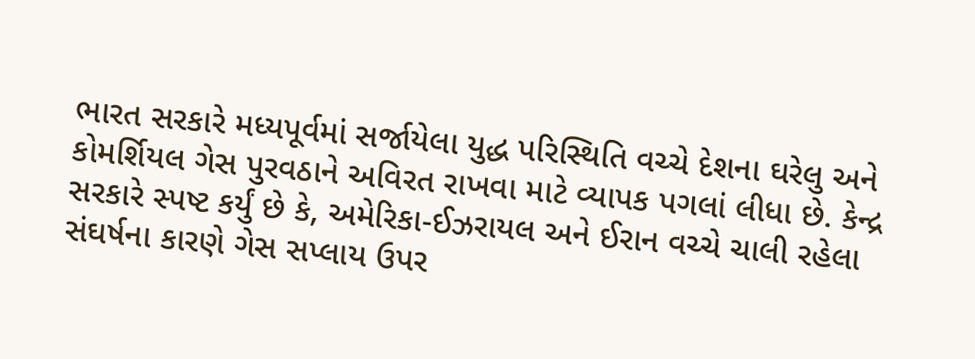ભારત સરકારે મધ્યપૂર્વમાં સર્જાયેલા યુદ્ધ પરિસ્થિતિ વચ્ચે દેશના ઘરેલુ અને કોમર્શિયલ ગેસ પુરવઠાને અવિરત રાખવા માટે વ્યાપક પગલાં લીધા છે. કેન્દ્ર સરકારે સ્પષ્ટ કર્યું છે કે, અમેરિકા-ઈઝરાયલ અને ઈરાન વચ્ચે ચાલી રહેલા સંઘર્ષના કારણે ગેસ સપ્લાય ઉપર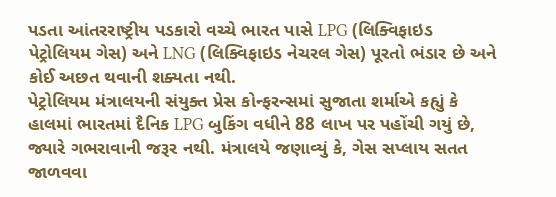પડતા આંતરરાષ્ટ્રીય પડકારો વચ્ચે ભારત પાસે LPG (લિક્વિફાઇડ પેટ્રોલિયમ ગેસ) અને LNG (લિક્વિફાઇડ નેચરલ ગેસ) પૂરતો ભંડાર છે અને કોઈ અછત થવાની શક્યતા નથી.
પેટ્રોલિયમ મંત્રાલયની સંયુક્ત પ્રેસ કોન્ફરન્સમાં સુજાતા શર્માએ કહ્યું કે હાલમાં ભારતમાં દૈનિક LPG બુકિંગ વધીને 88 લાખ પર પહોંચી ગયું છે, જ્યારે ગભરાવાની જરૂર નથી. મંત્રાલયે જણાવ્યું કે, ગેસ સપ્લાય સતત જાળવવા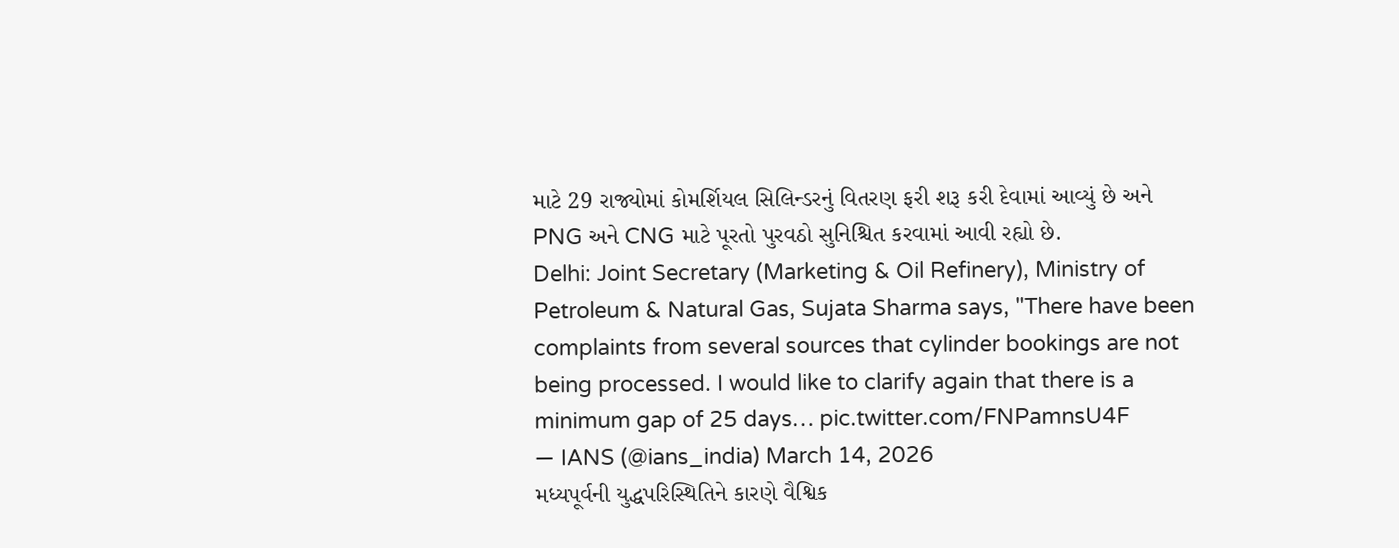માટે 29 રાજ્યોમાં કોમર્શિયલ સિલિન્ડરનું વિતરણ ફરી શરૂ કરી દેવામાં આવ્યું છે અને PNG અને CNG માટે પૂરતો પુરવઠો સુનિશ્ચિત કરવામાં આવી રહ્યો છે.
Delhi: Joint Secretary (Marketing & Oil Refinery), Ministry of Petroleum & Natural Gas, Sujata Sharma says, "There have been complaints from several sources that cylinder bookings are not being processed. I would like to clarify again that there is a minimum gap of 25 days… pic.twitter.com/FNPamnsU4F
— IANS (@ians_india) March 14, 2026
મધ્યપૂર્વની યુદ્ધપરિસ્થિતિને કારણે વૈશ્વિક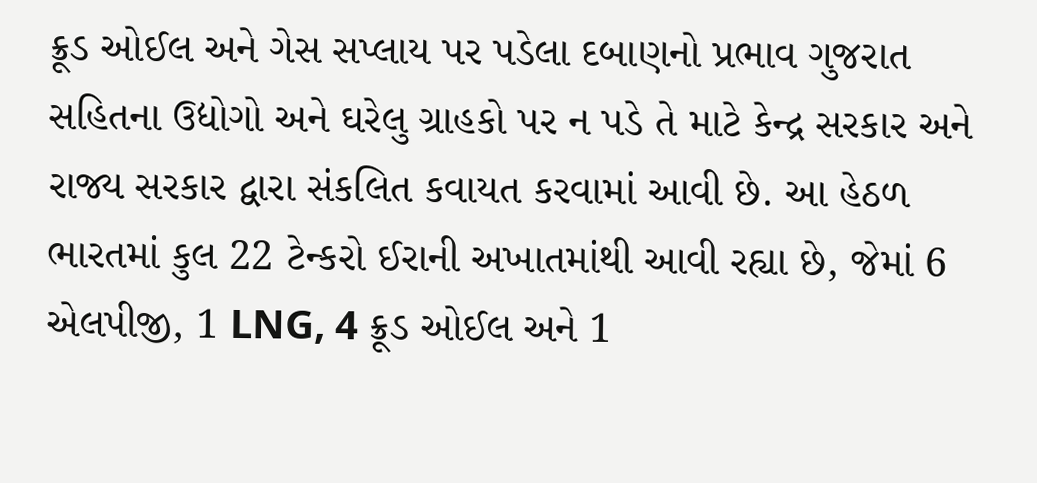ક્રૂડ ઓઈલ અને ગેસ સપ્લાય પર પડેલા દબાણનો પ્રભાવ ગુજરાત સહિતના ઉદ્યોગો અને ઘરેલુ ગ્રાહકો પર ન પડે તે માટે કેન્દ્ર સરકાર અને રાજ્ય સરકાર દ્વારા સંકલિત કવાયત કરવામાં આવી છે. આ હેઠળ ભારતમાં કુલ 22 ટેન્કરો ઈરાની અખાતમાંથી આવી રહ્યા છે, જેમાં 6 એલપીજી, 1 LNG, 4 ક્રૂડ ઓઈલ અને 1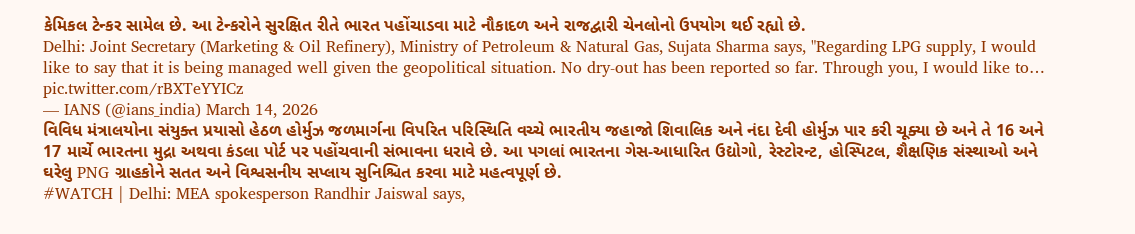કેમિકલ ટેન્કર સામેલ છે. આ ટેન્કરોને સુરક્ષિત રીતે ભારત પહોંચાડવા માટે નૌકાદળ અને રાજદ્વારી ચેનલોનો ઉપયોગ થઈ રહ્યો છે.
Delhi: Joint Secretary (Marketing & Oil Refinery), Ministry of Petroleum & Natural Gas, Sujata Sharma says, "Regarding LPG supply, I would like to say that it is being managed well given the geopolitical situation. No dry-out has been reported so far. Through you, I would like to… pic.twitter.com/rBXTeYYICz
— IANS (@ians_india) March 14, 2026
વિવિધ મંત્રાલયોના સંયુક્ત પ્રયાસો હેઠળ હોર્મુઝ જળમાર્ગના વિપરિત પરિસ્થિતિ વચ્ચે ભારતીય જહાજો શિવાલિક અને નંદા દેવી હોર્મુઝ પાર કરી ચૂક્યા છે અને તે 16 અને 17 માર્ચે ભારતના મુદ્રા અથવા કંડલા પોર્ટ પર પહોંચવાની સંભાવના ધરાવે છે. આ પગલાં ભારતના ગેસ-આધારિત ઉદ્યોગો, રેસ્ટોરન્ટ, હોસ્પિટલ, શૈક્ષણિક સંસ્થાઓ અને ઘરેલુ PNG ગ્રાહકોને સતત અને વિશ્વસનીય સપ્લાય સુનિશ્ચિત કરવા માટે મહત્વપૂર્ણ છે.
#WATCH | Delhi: MEA spokesperson Randhir Jaiswal says,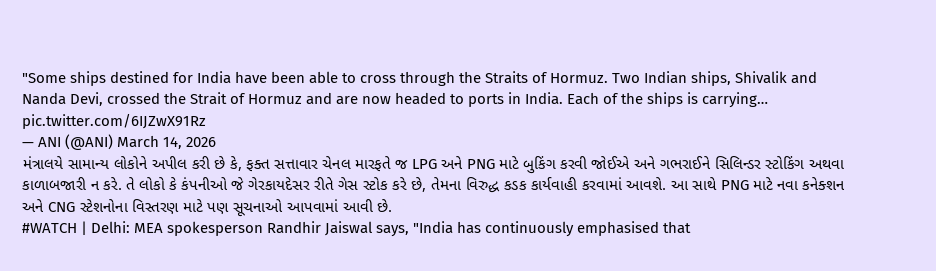"Some ships destined for India have been able to cross through the Straits of Hormuz. Two Indian ships, Shivalik and Nanda Devi, crossed the Strait of Hormuz and are now headed to ports in India. Each of the ships is carrying… pic.twitter.com/6IJZwX91Rz
— ANI (@ANI) March 14, 2026
મંત્રાલયે સામાન્ય લોકોને અપીલ કરી છે કે, ફક્ત સત્તાવાર ચેનલ મારફતે જ LPG અને PNG માટે બુકિંગ કરવી જોઈએ અને ગભરાઈને સિલિન્ડર સ્ટોકિંગ અથવા કાળાબજારી ન કરે. તે લોકો કે કંપનીઓ જે ગેરકાયદેસર રીતે ગેસ સ્ટોક કરે છે, તેમના વિરુદ્ધ કડક કાર્યવાહી કરવામાં આવશે. આ સાથે PNG માટે નવા કનેક્શન અને CNG સ્ટેશનોના વિસ્તરણ માટે પણ સૂચનાઓ આપવામાં આવી છે.
#WATCH | Delhi: MEA spokesperson Randhir Jaiswal says, "India has continuously emphasised that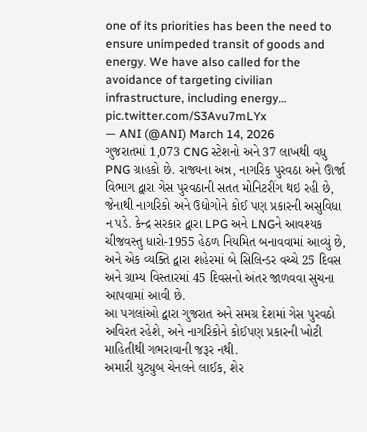one of its priorities has been the need to ensure unimpeded transit of goods and energy. We have also called for the avoidance of targeting civilian infrastructure, including energy… pic.twitter.com/S3Avu7mLYx
— ANI (@ANI) March 14, 2026
ગુજરાતમાં 1,073 CNG સ્ટેશનો અને 37 લાખથી વધુ PNG ગ્રાહકો છે. રાજ્યના અન્ન, નાગરિક પુરવઠા અને ઊર્જા વિભાગ દ્વારા ગેસ પુરવઠાની સતત મોનિટરીંગ થઇ રહી છે, જેનાથી નાગરિકો અને ઉદ્યોગોને કોઈ પણ પ્રકારની અસુવિધા ન પડે. કેન્દ્ર સરકાર દ્વારા LPG અને LNGને આવશ્યક ચીજવસ્તુ ધારો-1955 હેઠળ નિયમિત બનાવવામાં આવ્યું છે, અને એક વ્યક્તિ દ્વારા શહેરમાં બે સિલિન્ડર વચ્ચે 25 દિવસ અને ગ્રામ્ય વિસ્તારમાં 45 દિવસનો અંતર જાળવવા સુચના આપવામાં આવી છે.
આ પગલાંઓ દ્વારા ગુજરાત અને સમગ્ર દેશમાં ગેસ પુરવઠો અવિરત રહેશે, અને નાગરિકોને કોઈપણ પ્રકારની ખોટી માહિતીથી ગભરાવાની જરૂર નથી.
અમારી યુટ્યુબ ચેનલને લાઈક, શેર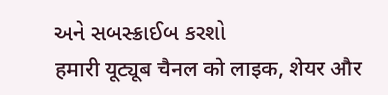અને સબસ્ક્રાઈબ કરશો
हमारी यूट्यूब चैनल को लाइक, शेयर और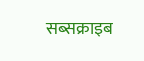सब्सक्राइब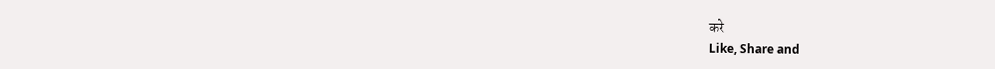करे
Like, Share and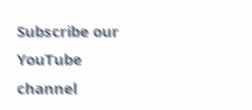Subscribe our YouTube channel